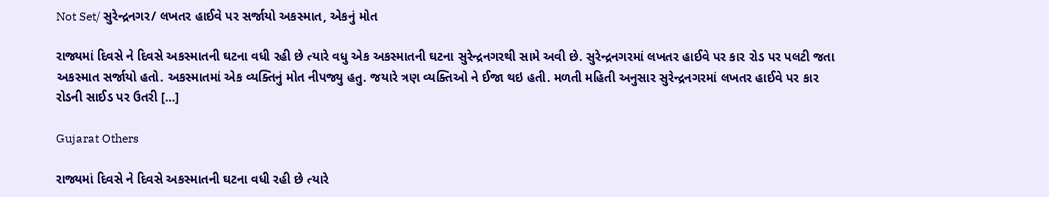Not Set/ સુરેન્દ્રનગર/ લખતર હાઈવે પર સર્જાયો અકસ્માત, એકનું મોત

રાજ્યમાં દિવસે ને દિવસે અકસ્માતની ઘટના વધી રહી છે ત્યારે વધુ એક અકસ્માતની ઘટના સુરેન્દ્રનગરથી સામે અવી છે. સુરેન્દ્રનગરમાં લખતર હાઈવે પર કાર રોડ પર પલટી જતા અકસ્માત સર્જાયો હતો. અકસ્માતમાં એક વ્યક્તિનું મોત નીપજ્યુ હતુ. જયારે ત્રણ વ્યક્તિઓ ને ઈજા થઇ હતી. મળતી મહિતી અનુસાર સુરેન્દ્રનગરમાં લખતર હાઈવે પર કાર રોડની સાઈડ પર ઉતરી […]

Gujarat Others

રાજ્યમાં દિવસે ને દિવસે અકસ્માતની ઘટના વધી રહી છે ત્યારે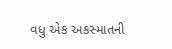વધુ એક અકસ્માતની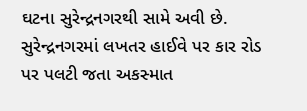ઘટના સુરેન્દ્રનગરથી સામે અવી છે. સુરેન્દ્રનગરમાં લખતર હાઈવે પર કાર રોડ પર પલટી જતા અકસ્માત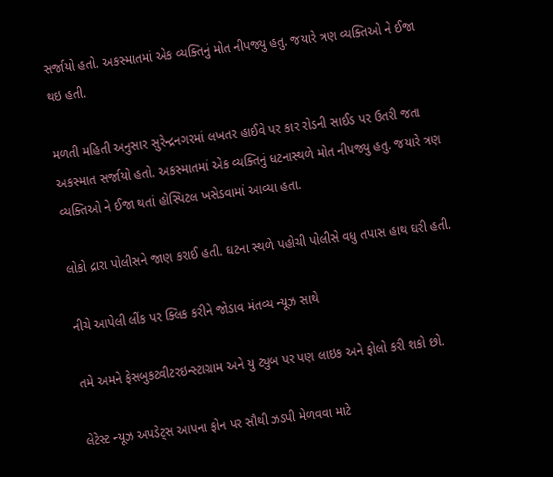સર્જાયો હતો. અકસ્માતમાં એક વ્યક્તિનું મોત નીપજ્યુ હતુ. જયારે ત્રણ વ્યક્તિઓ ને ઈજા થઇ હતી.

મળતી મહિતી અનુસાર સુરેન્દ્રનગરમાં લખતર હાઈવે પર કાર રોડની સાઈડ પર ઉતરી જતા અકસ્માત સર્જાયો હતો. અકસ્માતમાં એક વ્યક્તિનું ધટનાસ્થળે મોત નીપજ્યુ હતુ. જયારે ત્રણ વ્યક્તિઓ ને ઈજા થતાં હોસ્પિટલ ખસેડવામાં આવ્યા હતા.

લોકો દ્રારા પોલીસને જાણ કરાઈ હતી. ઘટના સ્થળે પહોચી પોલીસે વધુ તપાસ હાથ ઘરી હતી.

નીચે આપેલી લીંક પર ક્લિક કરીને જોડાવ મંતવ્ય ન્યૂઝ સાથે

તમે અમને ફેસબુકટ્વીટરઇન્સ્ટાગ્રામ અને યુ ટ્યુબ પર પણ લાઇક અને ફોલો કરી શકો છો.

લેટેસ્ટ ન્યૂઝ અપડેટ્સ આપના ફોન પર સૌથી ઝડપી મેળવવા માટે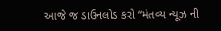આજે જ ડાઉનલોડ કરો “મંતવ્ય ન્યૂઝ ની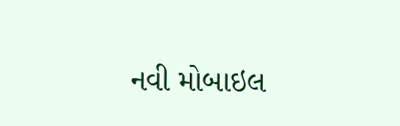નવી મોબાઇલ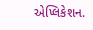એપ્લિકેશન.